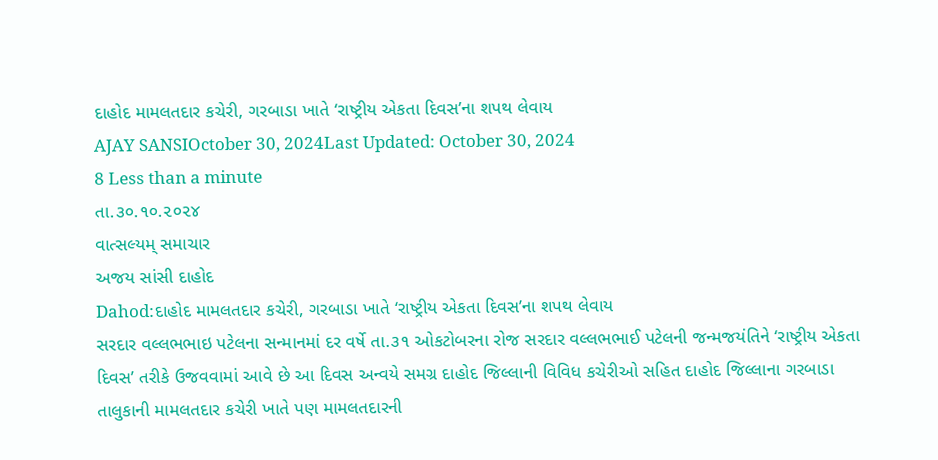દાહોદ મામલતદાર કચેરી, ગરબાડા ખાતે ‘રાષ્ટ્રીય એકતા દિવસ’ના શપથ લેવાય
AJAY SANSIOctober 30, 2024Last Updated: October 30, 2024
8 Less than a minute
તા.૩૦.૧૦.૨૦૨૪
વાત્સલ્યમ્ સમાચાર
અજય સાંસી દાહોદ
Dahod:દાહોદ મામલતદાર કચેરી, ગરબાડા ખાતે ‘રાષ્ટ્રીય એકતા દિવસ’ના શપથ લેવાય
સરદાર વલ્લભભાઇ પટેલના સન્માનમાં દર વર્ષે તા.૩૧ ઓકટોબરના રોજ સરદાર વલ્લભભાઈ પટેલની જન્મજયંતિને ‘રાષ્ટ્રીય એકતા દિવસ’ તરીકે ઉજવવામાં આવે છે આ દિવસ અન્વયે સમગ્ર દાહોદ જિલ્લાની વિવિધ કચેરીઓ સહિત દાહોદ જિલ્લાના ગરબાડા તાલુકાની મામલતદાર કચેરી ખાતે પણ મામલતદારની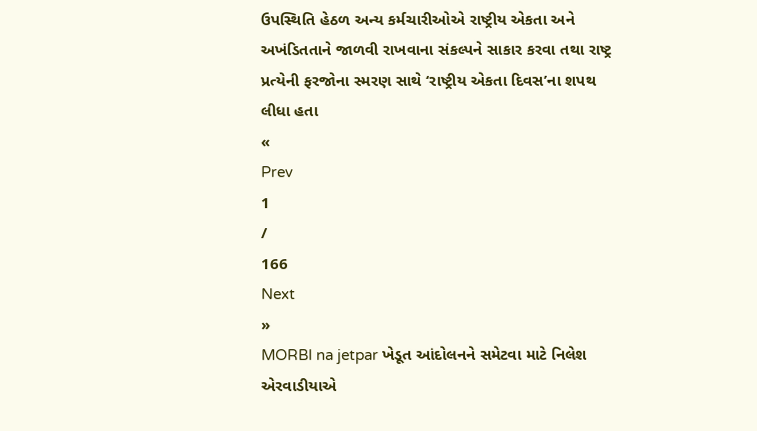ઉપસ્થિતિ હેઠળ અન્ય કર્મચારીઓએ રાષ્ટ્રીય એકતા અને અખંડિતતાને જાળવી રાખવાના સંકલ્પને સાકાર કરવા તથા રાષ્ટ્ર પ્રત્યેની ફરજોના સ્મરણ સાથે ‘રાષ્ટ્રીય એકતા દિવસ’ના શપથ લીધા હતા
«
Prev
1
/
166
Next
»
MORBI na jetpar ખેડૂત આંદોલનને સમેટવા માટે નિલેશ એરવાડીયાએ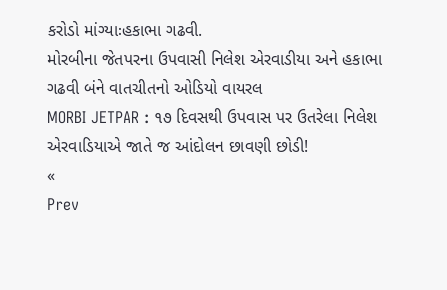કરોડો માંગ્યાઃહકાભા ગઢવી.
મોરબીના જેતપરના ઉપવાસી નિલેશ એરવાડીયા અને હકાભા ગઢવી બંને વાતચીતનો ઓડિયો વાયરલ
MORBI JETPAR : ૧૭ દિવસથી ઉપવાસ પર ઉતરેલા નિલેશ એરવાડિયાએ જાતે જ આંદોલન છાવણી છોડી!
«
Prev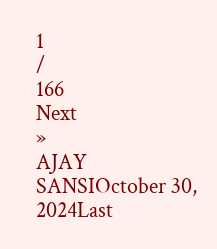1
/
166
Next
»
AJAY SANSIOctober 30, 2024Last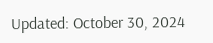Updated: October 30, 2024